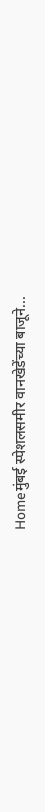Homeमुंबई स्पेशलसमीर वानखेडेंच्या बाजूने...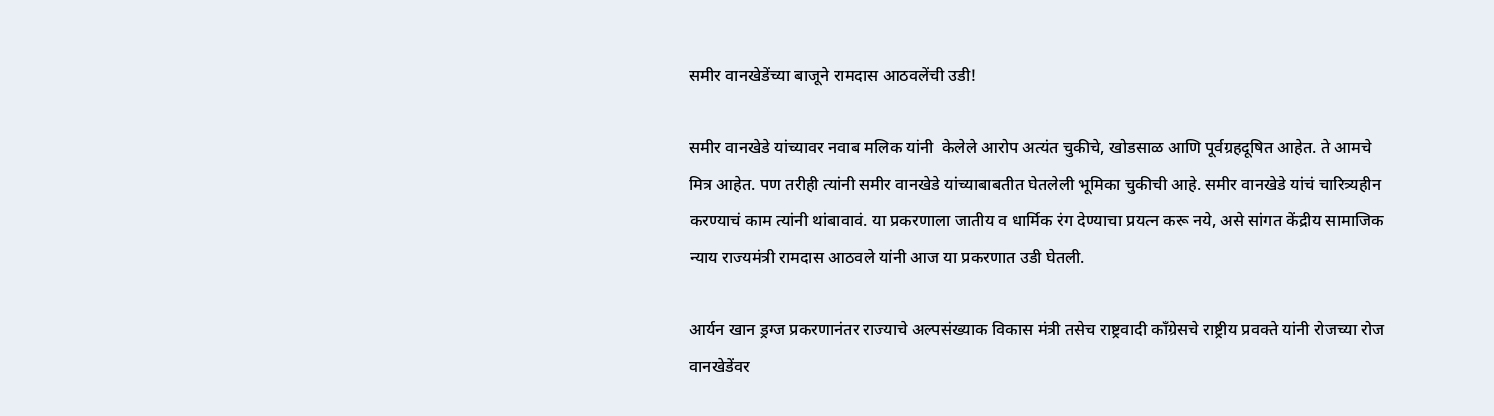समीर वानखेडेंच्या बाजूने रामदास आठवलेंची उडी!

समीर वानखेडे यांच्यावर नवाब मलिक यांनी  केलेले आरोप अत्यंत चुकीचे, खोडसाळ आणि पूर्वग्रहदूषित आहेत. ते आमचे मित्र आहेत. पण तरीही त्यांनी समीर वानखेडे यांच्याबाबतीत घेतलेली भूमिका चुकीची आहे. समीर वानखेडे यांचं चारित्र्यहीन करण्याचं काम त्यांनी थांबावावं. या प्रकरणाला जातीय व धार्मिक रंग देण्याचा प्रयत्न करू नये, असे सांगत केंद्रीय सामाजिक न्याय राज्यमंत्री रामदास आठवले यांनी आज या प्रकरणात उडी घेतली.

आर्यन खान ड्रग्ज प्रकरणानंतर राज्याचे अल्पसंख्याक विकास मंत्री तसेच राष्ट्रवादी काँग्रेसचे राष्ट्रीय प्रवक्ते यांनी रोजच्या रोज वानखेडेंवर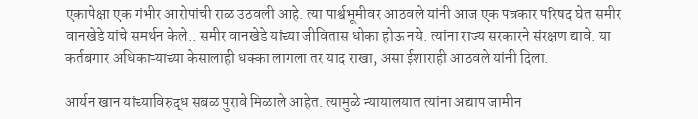एकापेक्षा एक गंभीर आरोपांची राळ उठवली आहे. त्या पार्श्वभूमीवर आठवले यांनी आज एक पत्रकार परिषद घेत समीर वानखेडे यांचे समर्थन केले.. समीर वानखेडे यांच्या जीवितास धोका होऊ नये. त्यांना राज्य सरकारने संरक्षण द्यावे. या कर्तबगार अधिकाऱ्याच्या केसालाही धक्का लागला तर याद राखा, असा ईशाराही आठवले यांनी दिला.

आर्यन खान यांच्याविरुद्ध सबळ पुरावे मिळाले आहेत. त्यामुळे न्यायालयात त्यांना अद्याप जामीन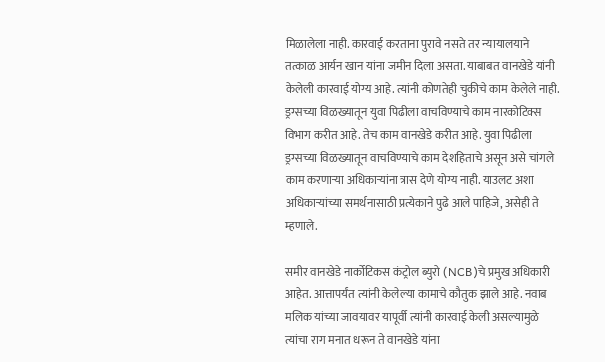मिळालेला नाही. कारवाई करताना पुरावे नसते तर न्यायालयाने तत्काळ आर्यन खान यांना जमीन दिला असता. याबाबत वानखेडे यांनी केलेली कारवाई योग्य आहे. त्यांनी कोणतेही चुकीचे काम केलेले नाही. ड्रग्सच्या विळख्यातून युवा पिढीला वाचविण्याचे काम नारकोटिक्स विभाग करीत आहे. तेच काम वानखेडे करीत आहे. युवा पिढीला ड्रग्सच्या विळख्यातून वाचविण्याचे काम देशहिताचे असून असे चांगले काम करणाऱ्या अधिकाऱ्यांना त्रास देणे योग्य नाही. याउलट अशा अधिकाऱ्यांच्या समर्थनासाठी प्रत्येकाने पुढे आले पाहिजे, असेही ते म्हणाले.

समीर वानखेडे नार्कोटिकस कंट्रोल ब्युरो (NCB)चे प्रमुख अधिकारी आहेत. आत्तापर्यंत त्यांनी केलेल्या कामाचे कौतुक झाले आहे. नवाब मलिक यांच्या जावयावर यापूर्वी त्यांनी कारवाई केली असल्यामुळे त्यांचा राग मनात धरून ते वानखेडे यांना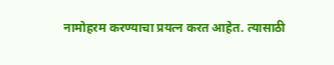नामोहरम करण्याचा प्रयत्न करत आहेत. त्यासाठी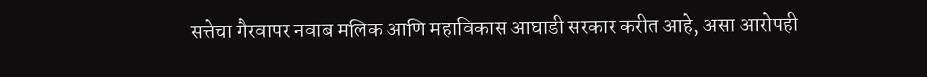सत्तेचा गैरवापर नवाब मलिक आणि महाविकास आघाडी सरकार करीत आहे, असा आरोपही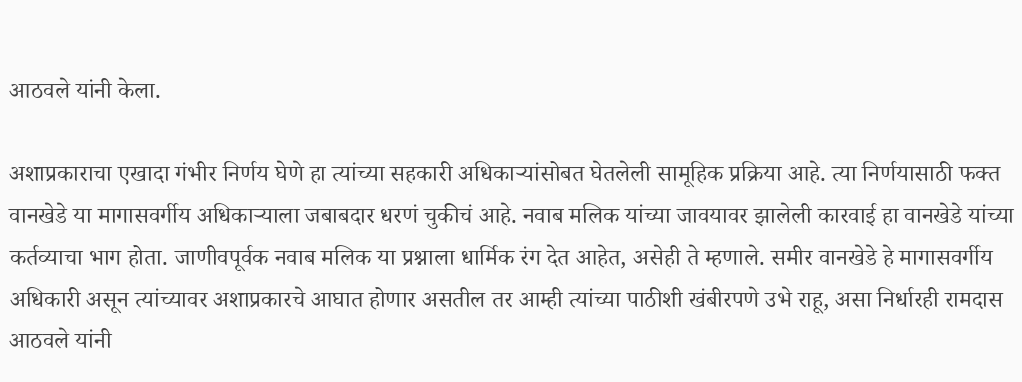आठवले यांनी केला.

अशाप्रकाराचा एखादा गंभीर निर्णय घेणे हा त्यांच्या सहकारी अधिकाऱ्यांसोबत घेतलेली सामूहिक प्रक्रिया आहे. त्या निर्णयासाठी फक्त वानखेडे या मागासवर्गीय अधिकाऱ्याला जबाबदार धरणं चुकीचं आहे. नवाब मलिक यांच्या जावयावर झालेली कारवाई हा वानखेडे यांच्या कर्तव्याचा भाग होता. जाणीवपूर्वक नवाब मलिक या प्रश्नाला धार्मिक रंग देत आहेत, असेही ते म्हणाले. समीर वानखेडे हे मागासवर्गीय अधिकारी असून त्यांच्यावर अशाप्रकारचे आघात होणार असतील तर आम्ही त्यांच्या पाठीशी खंबीरपणे उभे राहू, असा निर्धारही रामदास आठवले यांनी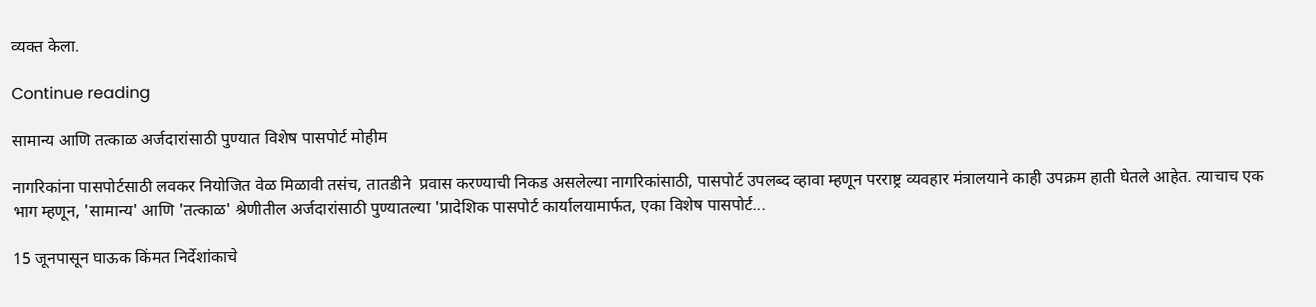व्यक्त केला.

Continue reading

सामान्य आणि तत्काळ अर्जदारांसाठी पुण्यात विशेष पासपोर्ट मोहीम

नागरिकांना पासपोर्टसाठी लवकर नियोजित वेळ मिळावी तसंच, तातडीने  प्रवास करण्याची निकड असलेल्या नागरिकांसाठी, पासपोर्ट उपलब्द व्हावा म्हणून परराष्ट्र व्यवहार मंत्रालयाने काही उपक्रम हाती घेतले आहेत. त्याचाच एक भाग म्हणून, 'सामान्य' आणि 'तत्काळ' श्रेणीतील अर्जदारांसाठी पुण्यातल्या 'प्रादेशिक पासपोर्ट कार्यालयामार्फत, एका विशेष पासपोर्ट...

15 जूनपासून घाऊक किंमत निर्देशांकाचे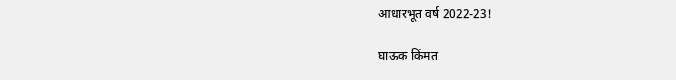आधारभूत वर्ष 2022-23!

घाऊक किंमत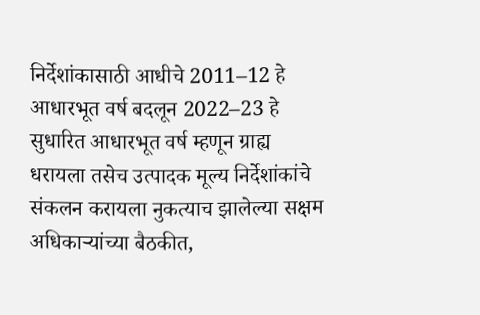निर्देशांकासाठी आधीचे 2011–12 हे आधारभूत वर्ष बदलून 2022–23 हे सुधारित आधारभूत वर्ष म्हणून ग्राह्य धरायला तसेच उत्पादक मूल्य निर्देशांकांचे संकलन करायला नुकत्याच झालेल्या सक्षम अधिकाऱ्यांच्या बैठकीत,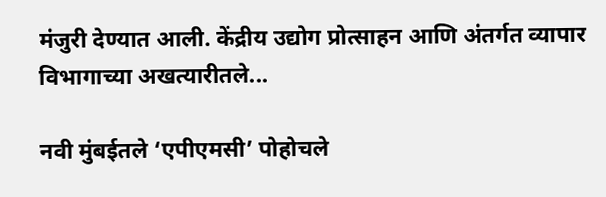मंजुरी देण्यात आली. केंद्रीय उद्योग प्रोत्साहन आणि अंतर्गत व्यापार विभागाच्या अखत्यारीतले...

नवी मुंबईतले ‘एपीएमसी’ पोहोचले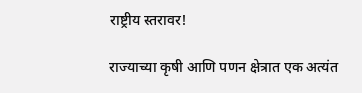राष्ट्रीय स्तरावर!

राज्याच्या कृषी आणि पणन क्षेत्रात एक अत्यंत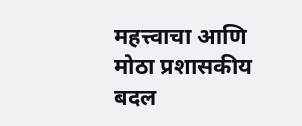महत्त्वाचा आणि मोठा प्रशासकीय बदल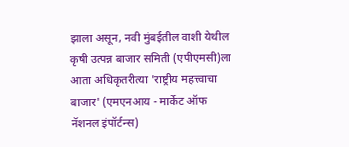झाला असून, नवी मुंबईतील वाशी येथील कृषी उत्पन्न बाजार समिती (एपीएमसी)ला आता अधिकृतरीत्या 'राष्ट्रीय महत्त्वाचा बाजार' (एमएनआय - मार्केट ऑफ नॅशनल इंपॉर्टन्स)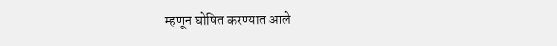म्हणून घोषित करण्यात आले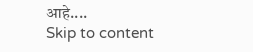आहे....
Skip to content